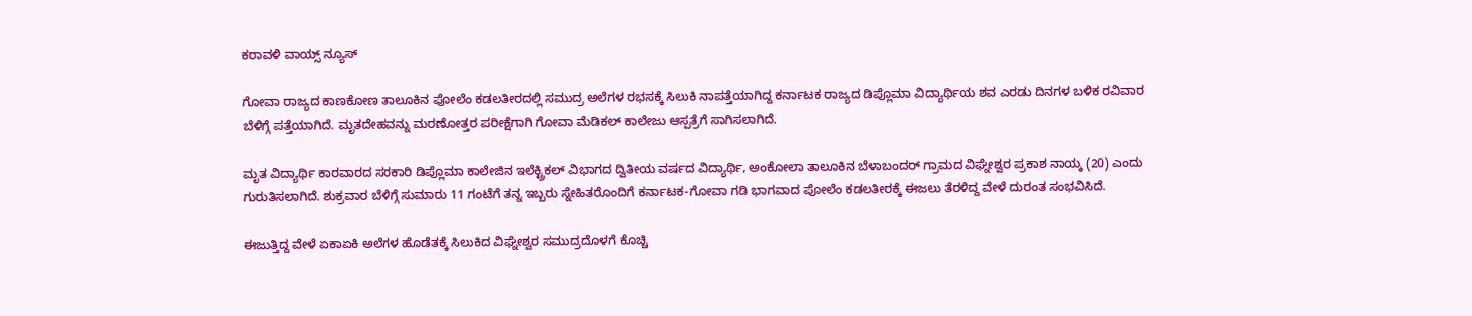ಕರಾವಳಿ ವಾಯ್ಸ್ ನ್ಯೂಸ್

ಗೋವಾ ರಾಜ್ಯದ ಕಾಣಕೋಣ ತಾಲೂಕಿನ ಪೋಲೆಂ ಕಡಲತೀರದಲ್ಲಿ ಸಮುದ್ರ ಅಲೆಗಳ ರಭಸಕ್ಕೆ ಸಿಲುಕಿ ನಾಪತ್ತೆಯಾಗಿದ್ದ ಕರ್ನಾಟಕ ರಾಜ್ಯದ ಡಿಪ್ಲೊಮಾ ವಿದ್ಯಾರ್ಥಿಯ ಶವ ಎರಡು ದಿನಗಳ ಬಳಿಕ ರವಿವಾರ ಬೆಳಿಗ್ಗೆ ಪತ್ತೆಯಾಗಿದೆ. ಮೃತದೇಹವನ್ನು ಮರಣೋತ್ತರ ಪರೀಕ್ಷೆಗಾಗಿ ಗೋವಾ ಮೆಡಿಕಲ್ ಕಾಲೇಜು ಆಸ್ಪತ್ರೆಗೆ ಸಾಗಿಸಲಾಗಿದೆ.

ಮೃತ ವಿದ್ಯಾರ್ಥಿ ಕಾರವಾರದ ಸರಕಾರಿ ಡಿಪ್ಲೊಮಾ ಕಾಲೇಜಿನ ಇಲೆಕ್ಟ್ರಿಕಲ್ ವಿಭಾಗದ ದ್ವಿತೀಯ ವರ್ಷದ ವಿದ್ಯಾರ್ಥಿ, ಅಂಕೋಲಾ ತಾಲೂಕಿನ ಬೆಳಾಬಂದರ್ ಗ್ರಾಮದ ವಿಘ್ನೇಶ್ವರ ಪ್ರಕಾಶ ನಾಯ್ಕ (20) ಎಂದು ಗುರುತಿಸಲಾಗಿದೆ. ಶುಕ್ರವಾರ ಬೆಳಿಗ್ಗೆ ಸುಮಾರು 11 ಗಂಟೆಗೆ ತನ್ನ ಇಬ್ಬರು ಸ್ನೇಹಿತರೊಂದಿಗೆ ಕರ್ನಾಟಕ-ಗೋವಾ ಗಡಿ ಭಾಗವಾದ ಪೋಲೆಂ ಕಡಲತೀರಕ್ಕೆ ಈಜಲು ತೆರಳಿದ್ದ ವೇಳೆ ದುರಂತ ಸಂಭವಿಸಿದೆ.

ಈಜುತ್ತಿದ್ದ ವೇಳೆ ಏಕಾಏಕಿ ಅಲೆಗಳ ಹೊಡೆತಕ್ಕೆ ಸಿಲುಕಿದ ವಿಘ್ನೇಶ್ವರ ಸಮುದ್ರದೊಳಗೆ ಕೊಚ್ಚಿ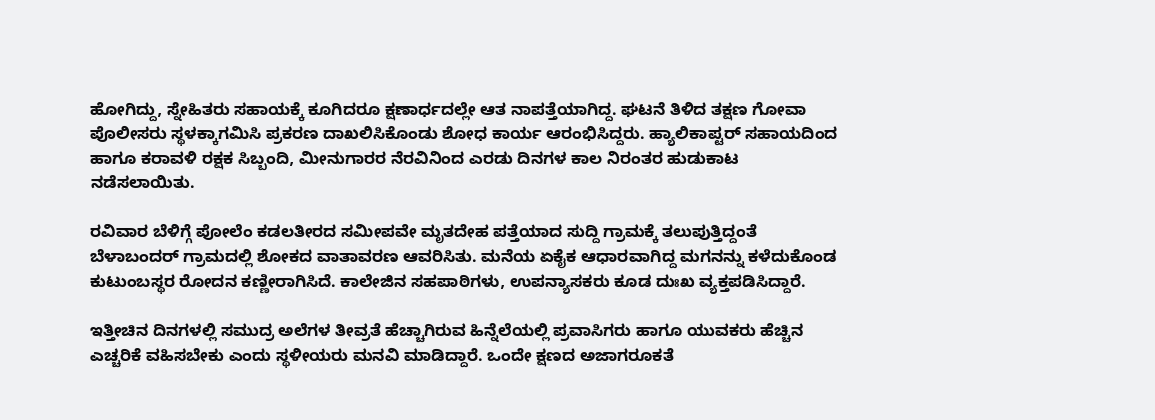ಹೋಗಿದ್ದು, ಸ್ನೇಹಿತರು ಸಹಾಯಕ್ಕೆ ಕೂಗಿದರೂ ಕ್ಷಣಾರ್ಧದಲ್ಲೇ ಆತ ನಾಪತ್ತೆಯಾಗಿದ್ದ. ಘಟನೆ ತಿಳಿದ ತಕ್ಷಣ ಗೋವಾ ಪೊಲೀಸರು ಸ್ಥಳಕ್ಕಾಗಮಿಸಿ ಪ್ರಕರಣ ದಾಖಲಿಸಿಕೊಂಡು ಶೋಧ ಕಾರ್ಯ ಆರಂಭಿಸಿದ್ದರು. ಹ್ಯಾಲಿಕಾಪ್ಟರ್ ಸಹಾಯದಿಂದ ಹಾಗೂ ಕರಾವಳಿ ರಕ್ಷಕ ಸಿಬ್ಬಂದಿ, ಮೀನುಗಾರರ ನೆರವಿನಿಂದ ಎರಡು ದಿನಗಳ ಕಾಲ ನಿರಂತರ ಹುಡುಕಾಟ ನಡೆಸಲಾಯಿತು.

ರವಿವಾರ ಬೆಳಿಗ್ಗೆ ಪೋಲೆಂ ಕಡಲತೀರದ ಸಮೀಪವೇ ಮೃತದೇಹ ಪತ್ತೆಯಾದ ಸುದ್ದಿ ಗ್ರಾಮಕ್ಕೆ ತಲುಪುತ್ತಿದ್ದಂತೆ ಬೆಳಾಬಂದರ್ ಗ್ರಾಮದಲ್ಲಿ ಶೋಕದ ವಾತಾವರಣ ಆವರಿಸಿತು. ಮನೆಯ ಏಕೈಕ ಆಧಾರವಾಗಿದ್ದ ಮಗನನ್ನು ಕಳೆದುಕೊಂಡ ಕುಟುಂಬಸ್ಥರ ರೋದನ ಕಣ್ಣೀರಾಗಿಸಿದೆ. ಕಾಲೇಜಿನ ಸಹಪಾಠಿಗಳು, ಉಪನ್ಯಾಸಕರು ಕೂಡ ದುಃಖ ವ್ಯಕ್ತಪಡಿಸಿದ್ದಾರೆ.

ಇತ್ತೀಚಿನ ದಿನಗಳಲ್ಲಿ ಸಮುದ್ರ ಅಲೆಗಳ ತೀವ್ರತೆ ಹೆಚ್ಚಾಗಿರುವ ಹಿನ್ನೆಲೆಯಲ್ಲಿ ಪ್ರವಾಸಿಗರು ಹಾಗೂ ಯುವಕರು ಹೆಚ್ಚಿನ ಎಚ್ಚರಿಕೆ ವಹಿಸಬೇಕು ಎಂದು ಸ್ಥಳೀಯರು ಮನವಿ ಮಾಡಿದ್ದಾರೆ. ಒಂದೇ ಕ್ಷಣದ ಅಜಾಗರೂಕತೆ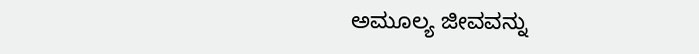ಅಮೂಲ್ಯ ಜೀವವನ್ನು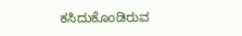ಕಸಿದುಕೊಂಡಿರುವ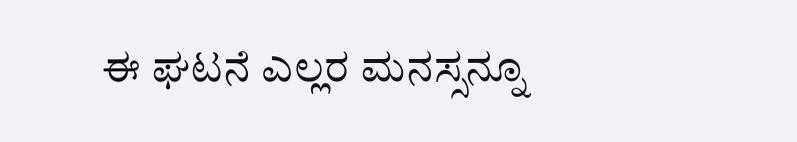ಈ ಘಟನೆ ಎಲ್ಲರ ಮನಸ್ಸನ್ನೂ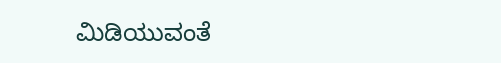ಮಿಡಿಯುವಂತೆ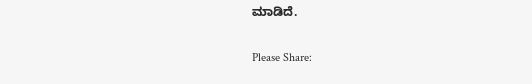ಮಾಡಿದೆ.

Please Share: